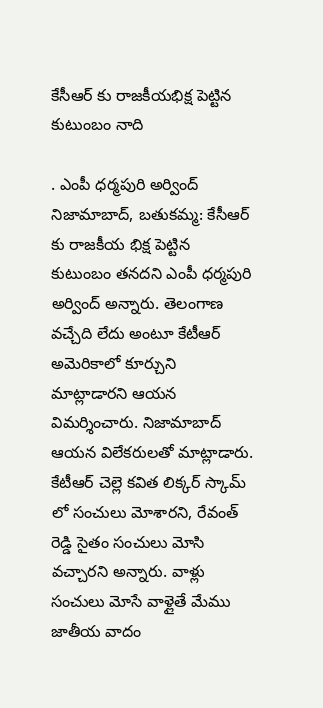కేసీఆర్ కు రాజకీయభిక్ష పెట్టిన కుటుంబం నాది

. ఎంపీ ధర్మపురి అర్వింద్ నిజామాబాద్, బతుకమ్మ: కేసీఆర్ కు రాజకీయ భిక్ష పెట్టిన కుటుంబం తనదని ఎంపీ ధర్మపురి అర్వింద్ అన్నారు. తెలంగాణ వచ్చేది లేదు అంటూ కేటీఆర్ అమెరికాలో కూర్చుని మాట్లాడారని ఆయన విమర్శించారు. నిజామాబాద్ ఆయన విలేకరులతో మాట్లాడారు. కేటీఆర్ చెల్లె కవిత లిక్కర్ స్కామ్ లో సంచులు మోశారని, రేవంత్ రెడ్డి సైతం సంచులు మోసి వచ్చారని అన్నారు. వాళ్లు సంచులు మోసే వాళ్లైతే మేము జాతీయ వాదం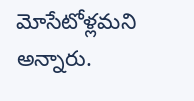మోసేటోళ్లమని అన్నారు.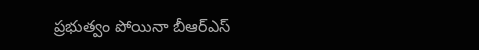ప్రభుత్వం పోయినా బీఆర్ఎస్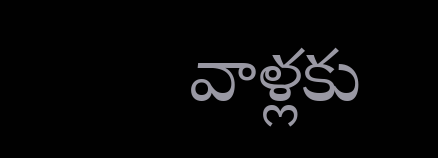వాళ్లకు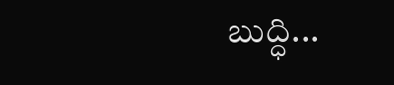బుద్ధి...